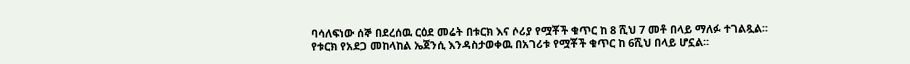ባሳለፍነው ሰኞ በደረሰዉ ርዕደ መሬት በቱርክ እና ሶሪያ የሟቾች ቁጥር ከ 8 ሺህ 7 መቶ በላይ ማለፉ ተገልጿል፡፡
የቱርክ የአደጋ መከላከል ኤጀንሲ እንዳስታወቀዉ በአገሪቱ የሟቾች ቁጥር ከ 6ሺህ በላይ ሆኗል፡፡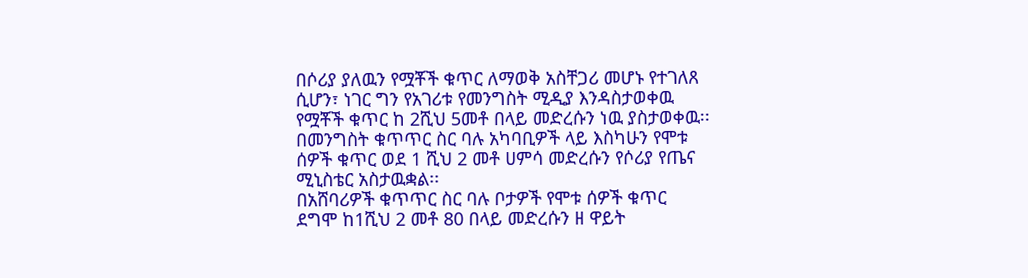በሶሪያ ያለዉን የሟቾች ቁጥር ለማወቅ አስቸጋሪ መሆኑ የተገለጸ ሲሆን፣ ነገር ግን የአገሪቱ የመንግስት ሚዲያ እንዳስታወቀዉ የሟቾች ቁጥር ከ 2ሺህ 5መቶ በላይ መድረሱን ነዉ ያስታወቀዉ፡፡
በመንግስት ቁጥጥር ስር ባሉ አካባቢዎች ላይ እስካሁን የሞቱ ሰዎች ቁጥር ወደ 1 ሺህ 2 መቶ ሀምሳ መድረሱን የሶሪያ የጤና ሚኒስቴር አስታዉቋል፡፡
በአሸባሪዎች ቁጥጥር ስር ባሉ ቦታዎች የሞቱ ሰዎች ቁጥር ደግሞ ከ1ሺህ 2 መቶ 80 በላይ መድረሱን ዘ ዋይት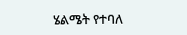ሄልሜት የተባለ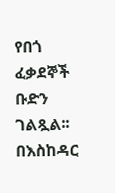የበጎ ፈቃደኞች ቡድን ገልጿል፡፡
በእስከዳር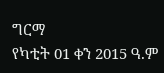ግርማ
የካቲት 01 ቀን 2015 ዓ.ም